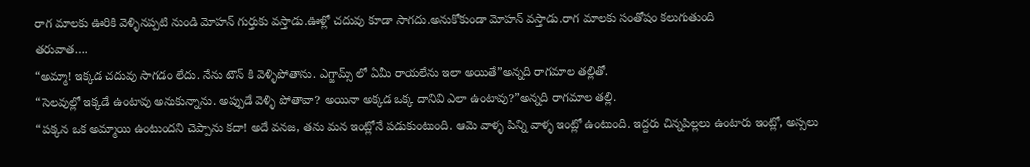రాగ మాలకు ఊరికి వెళ్ళినప్పటి నుండి మోహన్ గుర్తుకు వస్తాడు.ఊళ్లో చదువు కూడా సాగదు.అనుకోకుండా మోహన్ వస్తాడు.రాగ మాలకు సంతోషం కలుగుతుంది
తరువాత….
“అమ్మా! ఇక్కడ చదువు సాగడం లేదు. నేను టౌన్ కి వెళ్ళిపోతాను. ఎగ్జామ్స్ లో ఏమీ రాయలేను ఇలా అయితే”అన్నది రాగమాల తల్లితో.
“సెలవుల్లో ఇక్కడే ఉంటావు అనుకున్నాను. అప్పుడే వెళ్ళి పోతావా? అయినా అక్కడ ఒక్క దానివి ఎలా ఉంటావు?”అన్నది రాగమాల తల్లి.
“పక్కన ఒక అమ్మాయి ఉంటుందని చెప్పాను కదా! అదే వనజ, తను మన ఇంట్లోనే పడుకుంటుంది. ఆమె వాళ్ళ పిన్ని వాళ్ళ ఇంట్లో ఉంటుంది. ఇద్దరు చిన్నపిల్లలు ఉంటారు ఇంట్లో, అస్సలు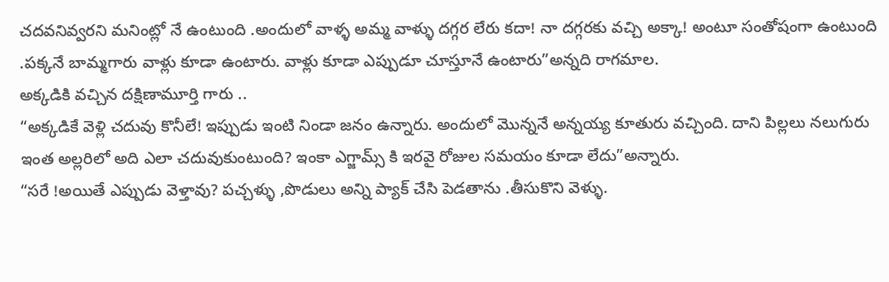చదవనివ్వరని మనింట్లో నే ఉంటుంది .అందులో వాళ్ళ అమ్మ వాళ్ళు దగ్గర లేరు కదా! నా దగ్గరకు వచ్చి అక్కా! అంటూ సంతోషంగా ఉంటుంది .పక్కనే బామ్మగారు వాళ్లు కూడా ఉంటారు. వాళ్లు కూడా ఎప్పుడూ చూస్తూనే ఉంటారు”అన్నది రాగమాల.
అక్కడికి వచ్చిన దక్షిణామూర్తి గారు ..
“అక్కడికే వెళ్లి చదువు కొనీలే! ఇప్పుడు ఇంటి నిండా జనం ఉన్నారు. అందులో మొన్ననే అన్నయ్య కూతురు వచ్చింది. దాని పిల్లలు నలుగురు ఇంత అల్లరిలో అది ఎలా చదువుకుంటుంది? ఇంకా ఎగ్జామ్స్ కి ఇరవై రోజుల సమయం కూడా లేదు”అన్నారు.
“సరే !అయితే ఎప్పుడు వెళ్తావు? పచ్చళ్ళు ,పొడులు అన్ని ప్యాక్ చేసి పెడతాను .తీసుకొని వెళ్ళు.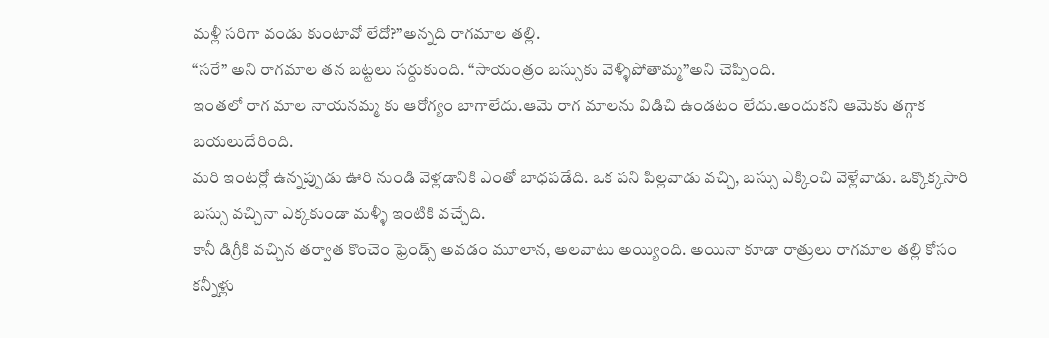మళ్లీ సరిగా వండు కుంటావో లేదో?”అన్నది రాగమాల తల్లి.
“సరే” అని రాగమాల తన బట్టలు సర్దుకుంది. “సాయంత్రం బస్సుకు వెళ్ళిపోతామ్మ”అని చెప్పింది.
ఇంతలో రాగ మాల నాయనమ్మ కు ఆరోగ్యం బాగాలేదు.ఆమె రాగ మాలను విడిచి ఉండటం లేదు.అందుకని ఆమెకు తగ్గాక బయలుదేరింది.
మరి ఇంటర్లో ఉన్నప్పుడు ఊరి నుండి వెళ్లడానికి ఎంతో బాధపడేది. ఒక పని పిల్లవాడు వచ్చి, బస్సు ఎక్కించి వెళ్లేవాడు. ఒక్కొక్కసారి బస్సు వచ్చినా ఎక్కకుండా మళ్ళీ ఇంటికి వచ్చేది.
కానీ డిగ్రీకి వచ్చిన తర్వాత కొంచెం ఫ్రెండ్స్ అవడం మూలాన, అలవాటు అయ్యింది. అయినా కూడా రాత్రులు రాగమాల తల్లి కోసం కన్నీళ్లు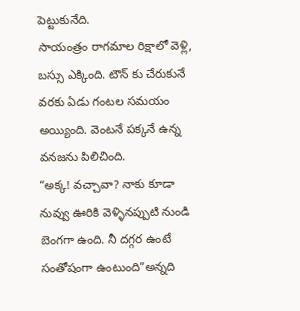పెట్టుకునేది.
సాయంత్రం రాగమాల రిక్షాలో వెళ్లి, బస్సు ఎక్కింది. టౌన్ కు చేరుకునే వరకు ఏడు గంటల సమయం అయ్యింది. వెంటనే పక్కనే ఉన్న వనజను పిలిచింది.
“అక్క! వచ్చావా? నాకు కూడా నువ్వు ఊరికి వెళ్ళినప్పుటి నుండి బెంగగా ఉంది. నీ దగ్గర ఉంటే సంతోషంగా ఉంటుంది”అన్నది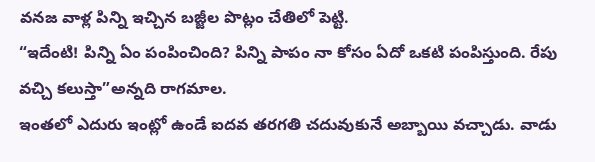వనజ వాళ్ల పిన్ని ఇచ్చిన బజ్జీల పొట్లం చేతిలో పెట్టి.
“ఇదేంటి! పిన్ని ఏం పంపించింది? పిన్ని పాపం నా కోసం ఏదో ఒకటి పంపిస్తుంది. రేపు వచ్చి కలుస్తా”అన్నది రాగమాల.
ఇంతలో ఎదురు ఇంట్లో ఉండే ఐదవ తరగతి చదువుకునే అబ్బాయి వచ్చాడు. వాడు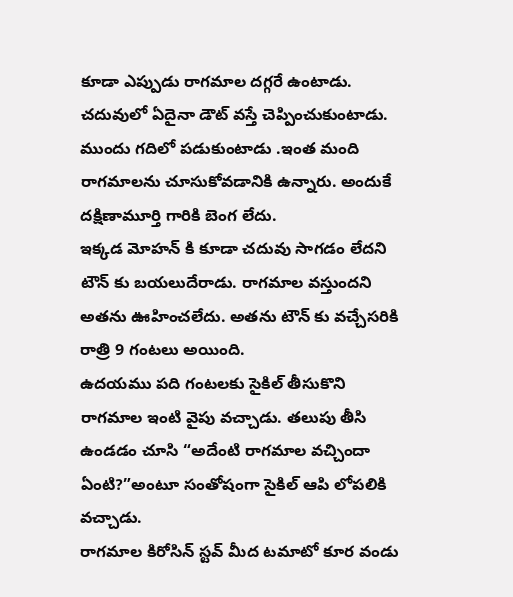కూడా ఎప్పుడు రాగమాల దగ్గరే ఉంటాడు. చదువులో ఏదైనా డౌట్ వస్తే చెప్పించుకుంటాడు. ముందు గదిలో పడుకుంటాడు .ఇంత మంది రాగమాలను చూసుకోవడానికి ఉన్నారు. అందుకే దక్షిణామూర్తి గారికి బెంగ లేదు.
ఇక్కడ మోహన్ కి కూడా చదువు సాగడం లేదని టౌన్ కు బయలుదేరాడు. రాగమాల వస్తుందని అతను ఊహించలేదు. అతను టౌన్ కు వచ్చేసరికి రాత్రి 9 గంటలు అయింది.
ఉదయము పది గంటలకు సైకిల్ తీసుకొని రాగమాల ఇంటి వైపు వచ్చాడు. తలుపు తీసి ఉండడం చూసి “అదేంటి రాగమాల వచ్చిందా ఏంటి?”అంటూ సంతోషంగా సైకిల్ ఆపి లోపలికి వచ్చాడు.
రాగమాల కిరోసిన్ స్టవ్ మీద టమాటో కూర వండు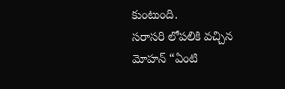కుంటుంది.
సరాసరి లోపలికి వచ్చిన మోహన్ “ఏంటి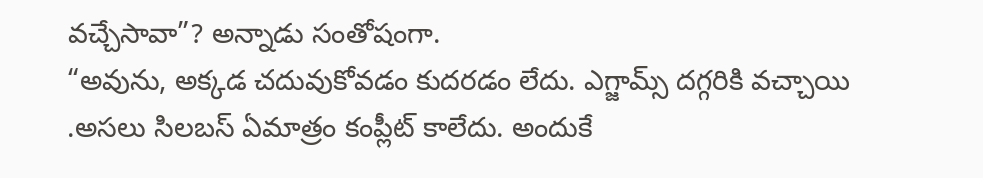వచ్చేసావా”? అన్నాడు సంతోషంగా.
“అవును, అక్కడ చదువుకోవడం కుదరడం లేదు. ఎగ్జామ్స్ దగ్గరికి వచ్చాయి .అసలు సిలబస్ ఏమాత్రం కంప్లీట్ కాలేదు. అందుకే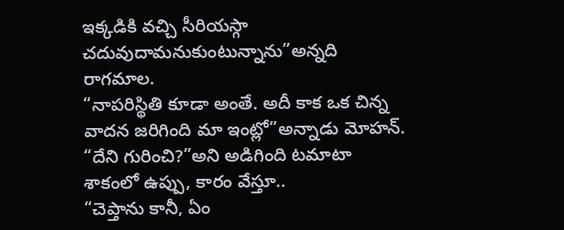ఇక్కడికి వచ్చి సీరియస్గా చదువుదామనుకుంటున్నాను”అన్నది రాగమాల.
“నాపరిస్థితి కూడా అంతే. అదీ కాక ఒక చిన్న వాదన జరిగింది మా ఇంట్లో”అన్నాడు మోహన్.
“దేని గురించి?”అని అడిగింది టమాటా శాకంలో ఉప్పు, కారం వేస్తూ..
“చెప్తాను కానీ, ఏం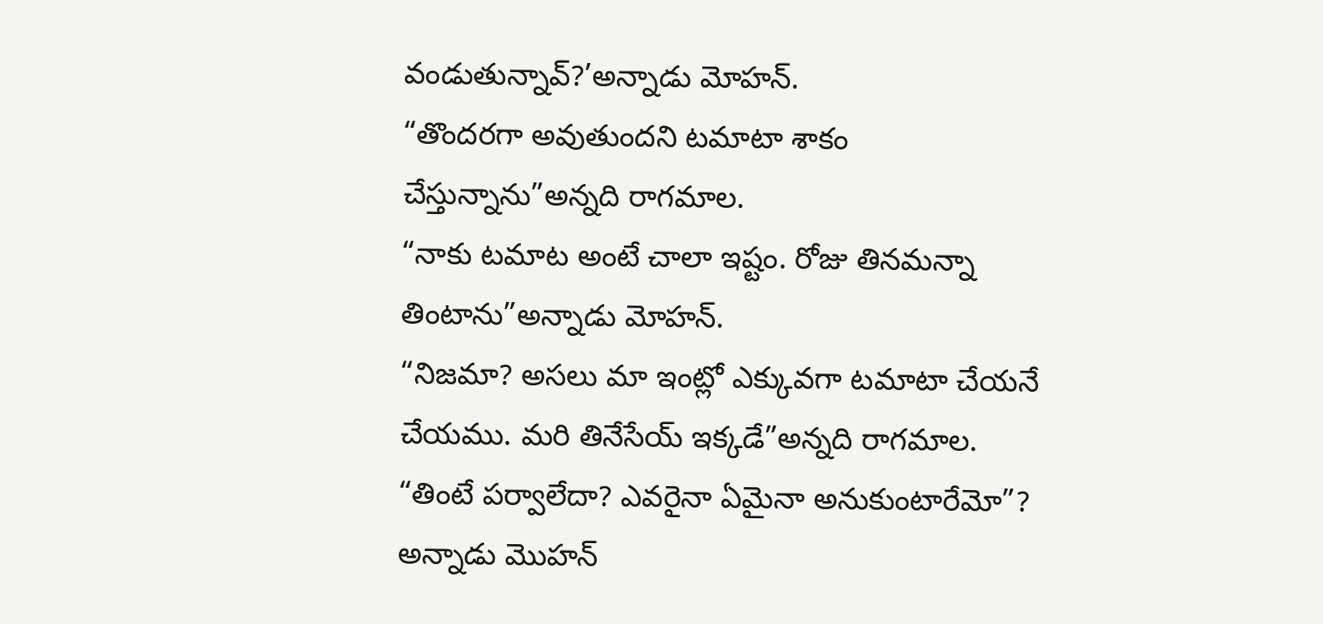వండుతున్నావ్?’అన్నాడు మోహన్.
“తొందరగా అవుతుందని టమాటా శాకం చేస్తున్నాను”అన్నది రాగమాల.
“నాకు టమాట అంటే చాలా ఇష్టం. రోజు తినమన్నా తింటాను”అన్నాడు మోహన్.
“నిజమా? అసలు మా ఇంట్లో ఎక్కువగా టమాటా చేయనే చేయము. మరి తినేసేయ్ ఇక్కడే”అన్నది రాగమాల.
“తింటే పర్వాలేదా? ఎవరైనా ఏమైనా అనుకుంటారేమో”? అన్నాడు మొహన్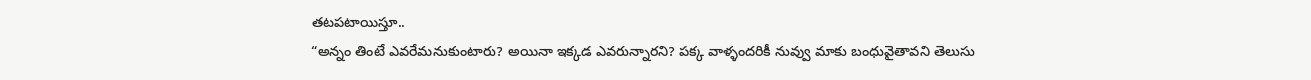తటపటాయిస్తూ..
“అన్నం తింటే ఎవరేమనుకుంటారు? అయినా ఇక్కడ ఎవరున్నారని? పక్క వాళ్ళందరికీ నువ్వు మాకు బంధువైతావని తెలుసు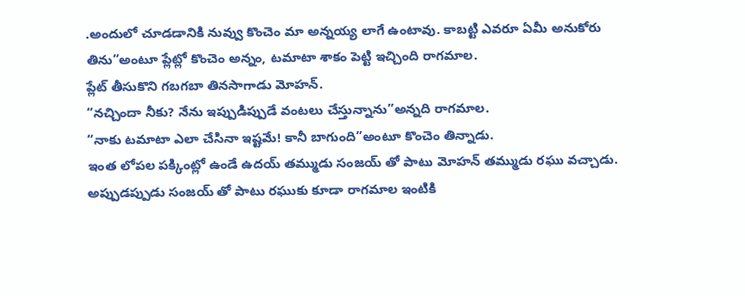.అందులో చూడడానికి నువ్వు కొంచెం మా అన్నయ్య లాగే ఉంటావు. కాబట్టి ఎవరూ ఏమీ అనుకోరు తిను”అంటూ ప్లేట్లో కొంచెం అన్నం, టమాటా శాకం పెట్టి ఇచ్చింది రాగమాల.
ప్లేట్ తీసుకొని గబగబా తినసాగాడు మోహన్.
“నచ్చిందా నీకు? నేను ఇప్పుడిప్పుడే వంటలు చేస్తున్నాను”అన్నది రాగమాల.
“నాకు టమాటా ఎలా చేసినా ఇష్టమే! కానీ బాగుంది”అంటూ కొంచెం తిన్నాడు.
ఇంత లోపల పక్కింట్లో ఉండే ఉదయ్ తమ్ముడు సంజయ్ తో పాటు మోహన్ తమ్ముడు రఘు వచ్చాడు. అప్పుడప్పుడు సంజయ్ తో పాటు రఘుకు కూడా రాగమాల ఇంటికి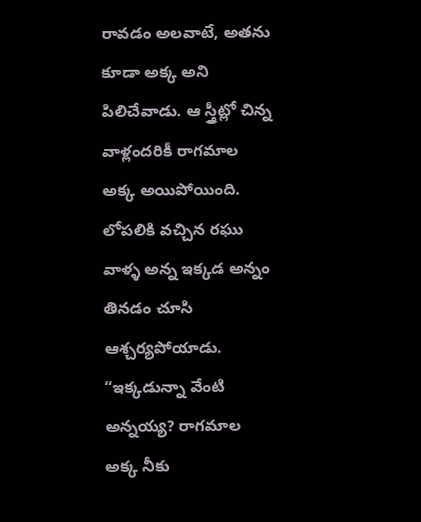రావడం అలవాటే, అతను కూడా అక్క అని పిలిచేవాడు. ఆ స్త్రీట్లో చిన్న వాళ్లందరికీ రాగమాల అక్క అయిపోయింది.
లోపలికి వచ్చిన రఘు వాళ్ళ అన్న ఇక్కడ అన్నం తినడం చూసి ఆశ్చర్యపోయాడు.
“ఇక్కడున్నా వేంటి అన్నయ్య? రాగమాల అక్క నీకు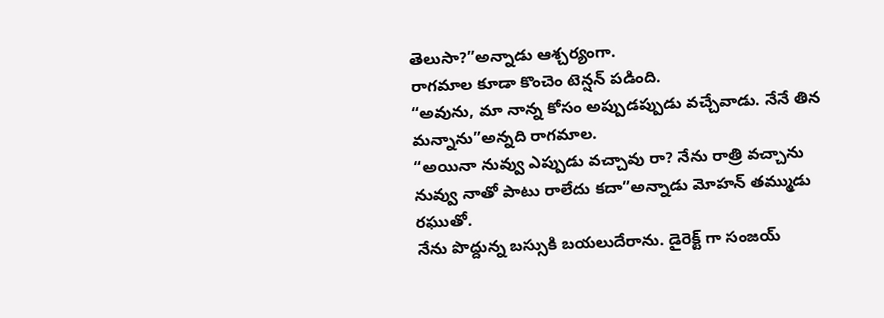తెలుసా?”అన్నాడు ఆశ్చర్యంగా.
రాగమాల కూడా కొంచెం టెన్షన్ పడింది.
“అవును, మా నాన్న కోసం అప్పుడప్పుడు వచ్చేవాడు. నేనే తిన మన్నాను”అన్నది రాగమాల.
“అయినా నువ్వు ఎప్పుడు వచ్చావు రా? నేను రాత్రి వచ్చాను నువ్వు నాతో పాటు రాలేదు కదా”అన్నాడు మోహన్ తమ్ముడు రఘుతో.
నేను పొద్దున్న బస్సుకి బయలుదేరాను. డైరెక్ట్ గా సంజయ్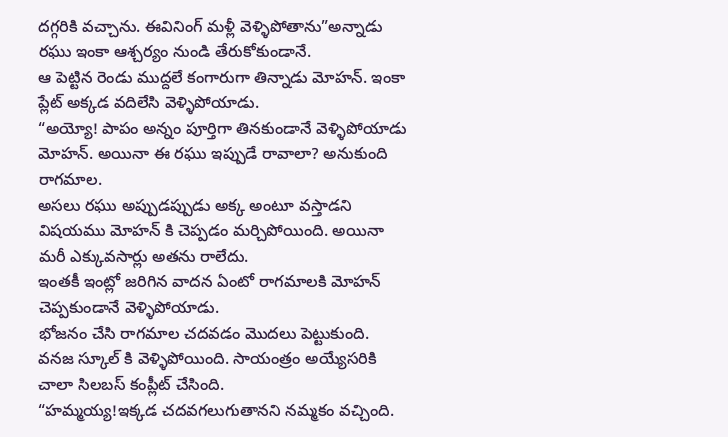దగ్గరికి వచ్చాను. ఈవినింగ్ మళ్లీ వెళ్ళిపోతాను”అన్నాడు రఘు ఇంకా ఆశ్చర్యం నుండి తేరుకోకుండానే.
ఆ పెట్టిన రెండు ముద్దలే కంగారుగా తిన్నాడు మోహన్. ఇంకా ప్లేట్ అక్కడ వదిలేసి వెళ్ళిపోయాడు.
“అయ్యో! పాపం అన్నం పూర్తిగా తినకుండానే వెళ్ళిపోయాడు మోహన్. అయినా ఈ రఘు ఇప్పుడే రావాలా? అనుకుంది రాగమాల.
అసలు రఘు అప్పుడప్పుడు అక్క అంటూ వస్తాడని విషయము మోహన్ కి చెప్పడం మర్చిపోయింది. అయినా మరీ ఎక్కువసార్లు అతను రాలేదు.
ఇంతకీ ఇంట్లో జరిగిన వాదన ఏంటో రాగమాలకి మోహన్ చెప్పకుండానే వెళ్ళిపోయాడు.
భోజనం చేసి రాగమాల చదవడం మొదలు పెట్టుకుంది. వనజ స్కూల్ కి వెళ్ళిపోయింది. సాయంత్రం అయ్యేసరికి చాలా సిలబస్ కంప్లీట్ చేసింది.
“హమ్మయ్య!ఇక్కడ చదవగలుగుతానని నమ్మకం వచ్చింది.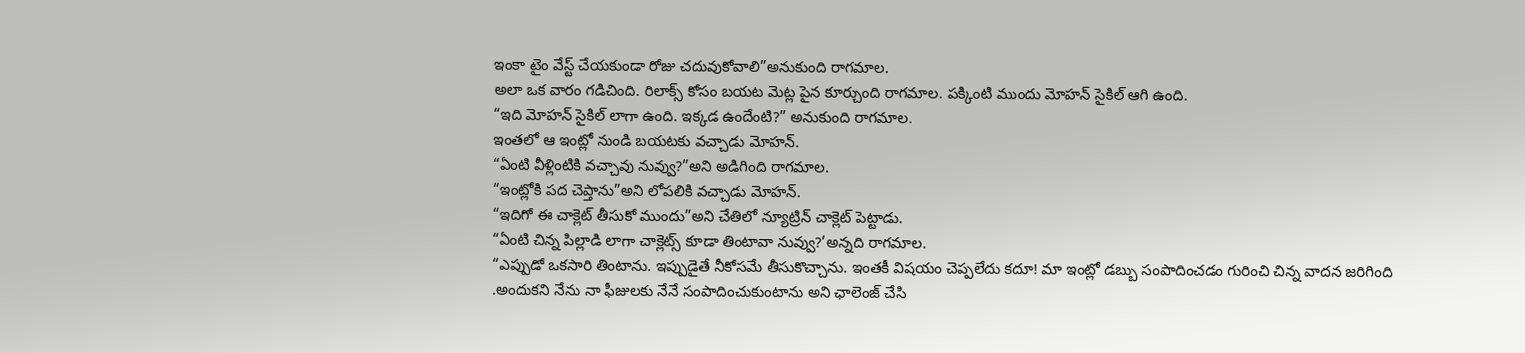ఇంకా టైం వేస్ట్ చేయకుండా రోజు చదువుకోవాలి”అనుకుంది రాగమాల.
అలా ఒక వారం గడిచింది. రిలాక్స్ కోసం బయట మెట్ల పైన కూర్చుంది రాగమాల. పక్కింటి ముందు మోహన్ సైకిల్ ఆగి ఉంది.
“ఇది మోహన్ సైకిల్ లాగా ఉంది. ఇక్కడ ఉందేంటి?” అనుకుంది రాగమాల.
ఇంతలో ఆ ఇంట్లో నుండి బయటకు వచ్చాడు మోహన్.
“ఏంటి వీళ్లింటికి వచ్చావు నువ్వు?”అని అడిగింది రాగమాల.
“ఇంట్లోకి పద చెప్తాను”అని లోపలికి వచ్చాడు మోహన్.
“ఇదిగో ఈ చాక్లెట్ తీసుకో ముందు”అని చేతిలో న్యూట్రిన్ చాక్లెట్ పెట్టాడు.
“ఏంటి చిన్న పిల్లాడి లాగా చాక్లెట్స్ కూడా తింటావా నువ్వు?’అన్నది రాగమాల.
“ఎప్పుడో ఒకసారి తింటాను. ఇప్పుడైతే నీకోసమే తీసుకొచ్చాను. ఇంతకీ విషయం చెప్పలేదు కదూ! మా ఇంట్లో డబ్బు సంపాదించడం గురించి చిన్న వాదన జరిగింది .అందుకని నేను నా ఫీజులకు నేనే సంపాదించుకుంటాను అని ఛాలెంజ్ చేసి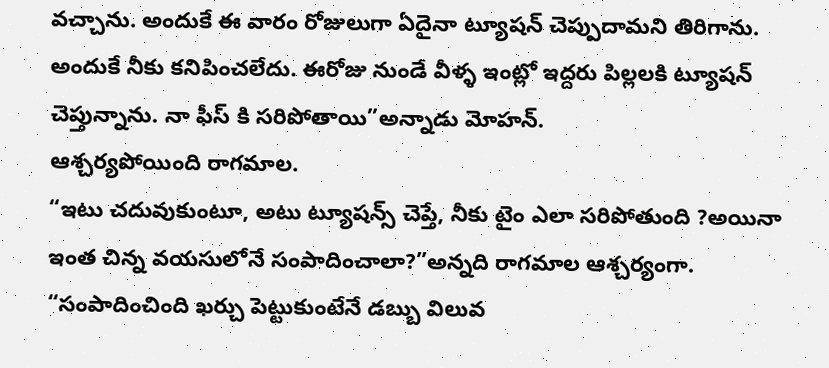వచ్చాను. అందుకే ఈ వారం రోజులుగా ఏదైనా ట్యూషన్ చెప్పుదామని తిరిగాను. అందుకే నీకు కనిపించలేదు. ఈరోజు నుండే వీళ్ళ ఇంట్లో ఇద్దరు పిల్లలకి ట్యూషన్ చెప్తున్నాను. నా ఫీస్ కి సరిపోతాయి”అన్నాడు మోహన్.
ఆశ్చర్యపోయింది రాగమాల.
“ఇటు చదువుకుంటూ, అటు ట్యూషన్స్ చెప్తే, నీకు టైం ఎలా సరిపోతుంది ?అయినా ఇంత చిన్న వయసులోనే సంపాదించాలా?”అన్నది రాగమాల ఆశ్చర్యంగా.
“సంపాదించింది ఖర్చు పెట్టుకుంటేనే డబ్బు విలువ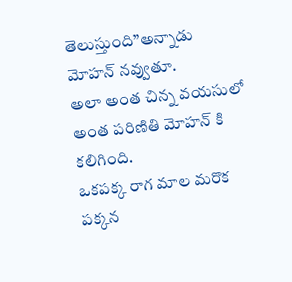తెలుస్తుంది”అన్నాడు మోహన్ నవ్వుతూ.
అలా అంత చిన్న వయసులో అంత పరిణితి మోహన్ కి కలిగింది.
ఒకపక్క రాగ మాల మరొక పక్కన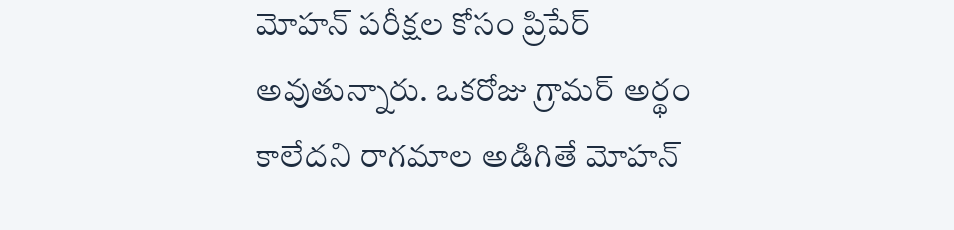మోహన్ పరీక్షల కోసం ప్రిపేర్ అవుతున్నారు. ఒకరోజు గ్రామర్ అర్థం కాలేదని రాగమాల అడిగితే మోహన్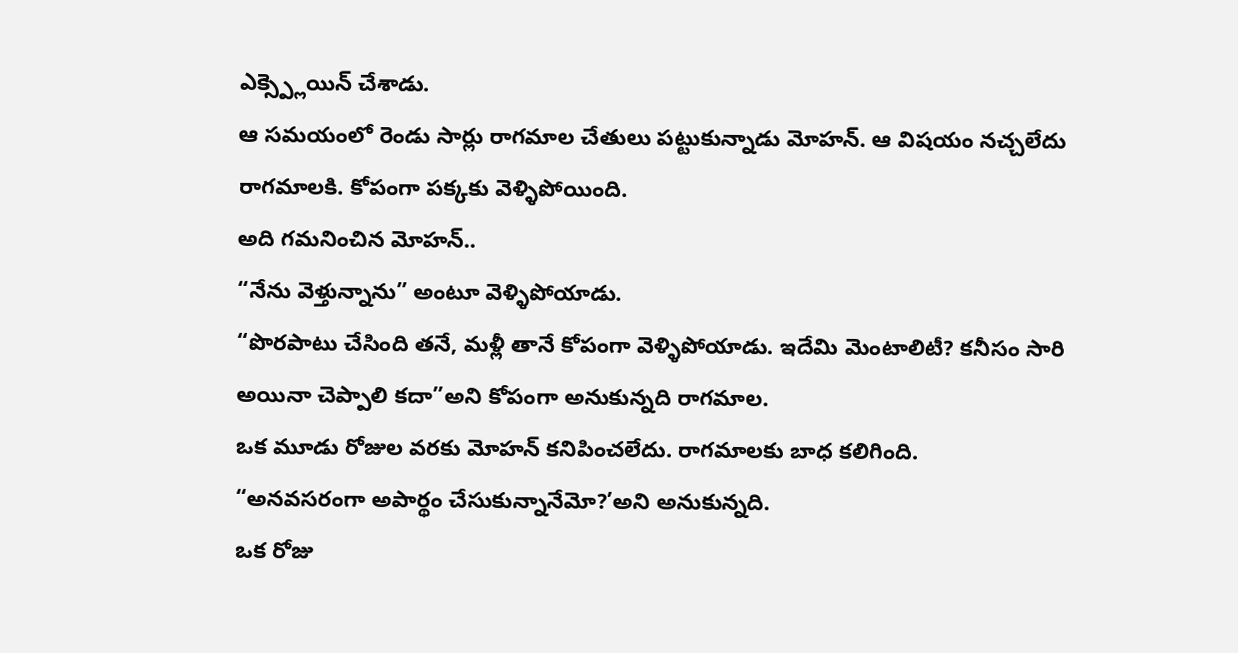ఎక్స్ప్లెయిన్ చేశాడు.
ఆ సమయంలో రెండు సార్లు రాగమాల చేతులు పట్టుకున్నాడు మోహన్. ఆ విషయం నచ్చలేదు రాగమాలకి. కోపంగా పక్కకు వెళ్ళిపోయింది.
అది గమనించిన మోహన్..
“నేను వెళ్తున్నాను” అంటూ వెళ్ళిపోయాడు.
“పొరపాటు చేసింది తనే, మళ్లీ తానే కోపంగా వెళ్ళిపోయాడు. ఇదేమి మెంటాలిటీ? కనీసం సారి అయినా చెప్పాలి కదా”అని కోపంగా అనుకున్నది రాగమాల.
ఒక మూడు రోజుల వరకు మోహన్ కనిపించలేదు. రాగమాలకు బాధ కలిగింది.
“అనవసరంగా అపార్థం చేసుకున్నానేమో?’అని అనుకున్నది.
ఒక రోజు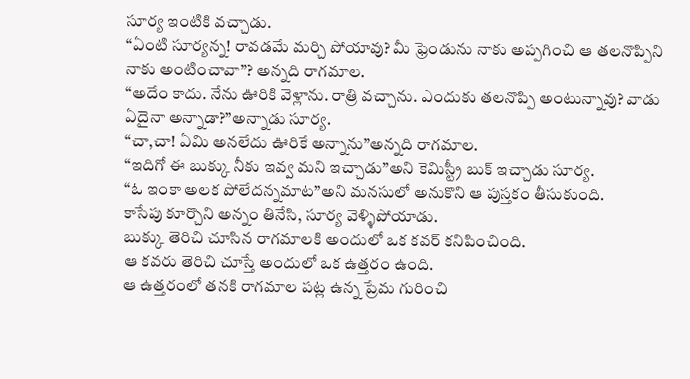సూర్య ఇంటికి వచ్చాడు.
“ఏంటి సూర్యన్న! రావడమే మర్చి పోయావు? మీ ఫ్రెండును నాకు అప్పగించి ఆ తలనొప్పిని నాకు అంటించావా”? అన్నది రాగమాల.
“అదేం కాదు. నేను ఊరికి వెళ్లాను. రాత్రి వచ్చాను. ఎందుకు తలనొప్పి అంటున్నావు? వాడు ఏదైనా అన్నాడా?”అన్నాడు సూర్య.
“చా,చా! ఏమి అనలేదు ఊరికే అన్నాను”అన్నది రాగమాల.
“ఇదిగో ఈ బుక్కు నీకు ఇవ్వ మని ఇచ్చాడు”అని కెమిస్ట్రీ బుక్ ఇచ్చాడు సూర్య.
“ఓ ఇంకా అలక పోలేదన్నమాట”అని మనసులో అనుకొని ఆ పుస్తకం తీసుకుంది.
కాసేపు కూర్చొని అన్నం తినేసి, సూర్య వెళ్ళిపోయాడు.
బుక్కు తెరిచి చూసిన రాగమాలకి అందులో ఒక కవర్ కనిపించింది.
ఆ కవరు తెరిచి చూస్తే అందులో ఒక ఉత్తరం ఉంది.
ఆ ఉత్తరంలో తనకి రాగమాల పట్ల ఉన్న ప్రేమ గురించి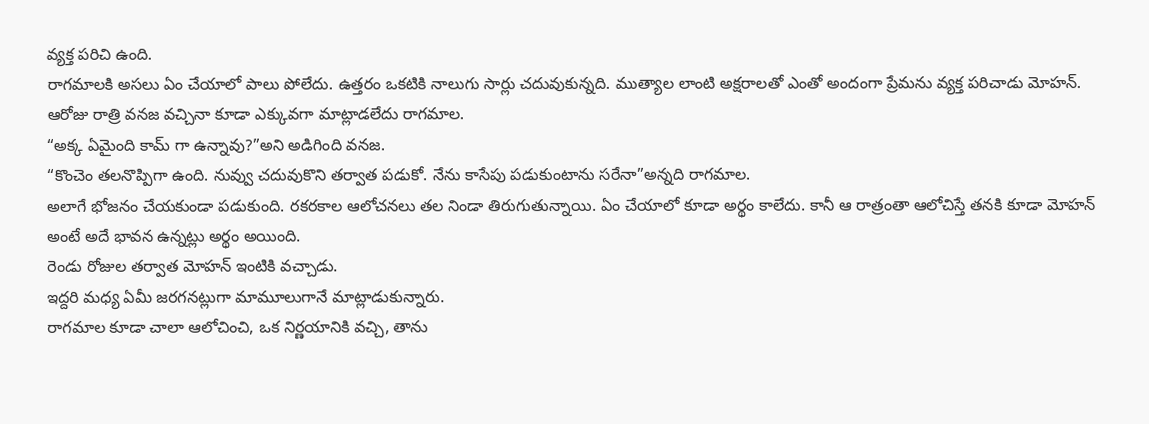వ్యక్త పరిచి ఉంది.
రాగమాలకి అసలు ఏం చేయాలో పాలు పోలేదు. ఉత్తరం ఒకటికి నాలుగు సార్లు చదువుకున్నది. ముత్యాల లాంటి అక్షరాలతో ఎంతో అందంగా ప్రేమను వ్యక్త పరిచాడు మోహన్.
ఆరోజు రాత్రి వనజ వచ్చినా కూడా ఎక్కువగా మాట్లాడలేదు రాగమాల.
“అక్క ఏమైంది కామ్ గా ఉన్నావు?”అని అడిగింది వనజ.
“కొంచెం తలనొప్పిగా ఉంది. నువ్వు చదువుకొని తర్వాత పడుకో. నేను కాసేపు పడుకుంటాను సరేనా”అన్నది రాగమాల.
అలాగే భోజనం చేయకుండా పడుకుంది. రకరకాల ఆలోచనలు తల నిండా తిరుగుతున్నాయి. ఏం చేయాలో కూడా అర్థం కాలేదు. కానీ ఆ రాత్రంతా ఆలోచిస్తే తనకి కూడా మోహన్ అంటే అదే భావన ఉన్నట్లు అర్థం అయింది.
రెండు రోజుల తర్వాత మోహన్ ఇంటికి వచ్చాడు.
ఇద్దరి మధ్య ఏమీ జరగనట్లుగా మామూలుగానే మాట్లాడుకున్నారు.
రాగమాల కూడా చాలా ఆలోచించి, ఒక నిర్ణయానికి వచ్చి, తాను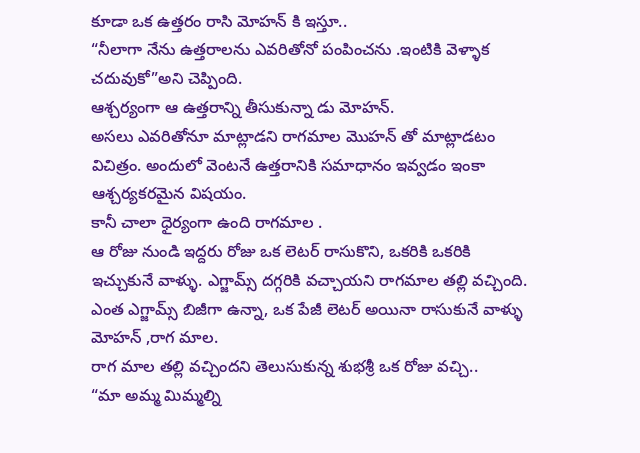కూడా ఒక ఉత్తరం రాసి మోహన్ కి ఇస్తూ..
“నీలాగా నేను ఉత్తరాలను ఎవరితోనో పంపించను .ఇంటికి వెళ్ళాక చదువుకో”అని చెప్పింది.
ఆశ్చర్యంగా ఆ ఉత్తరాన్ని తీసుకున్నా డు మోహన్.
అసలు ఎవరితోనూ మాట్లాడని రాగమాల మొహన్ తో మాట్లాడటం విచిత్రం. అందులో వెంటనే ఉత్తరానికి సమాధానం ఇవ్వడం ఇంకా ఆశ్చర్యకరమైన విషయం.
కానీ చాలా ధైర్యంగా ఉంది రాగమాల .
ఆ రోజు నుండి ఇద్దరు రోజు ఒక లెటర్ రాసుకొని, ఒకరికి ఒకరికి ఇచ్చుకునే వాళ్ళు. ఎగ్జామ్స్ దగ్గరికి వచ్చాయని రాగమాల తల్లి వచ్చింది.
ఎంత ఎగ్జామ్స్ బిజీగా ఉన్నా, ఒక పేజీ లెటర్ అయినా రాసుకునే వాళ్ళు మోహన్ ,రాగ మాల.
రాగ మాల తల్లి వచ్చిందని తెలుసుకున్న శుభశ్రీ ఒక రోజు వచ్చి..
“మా అమ్మ మిమ్మల్ని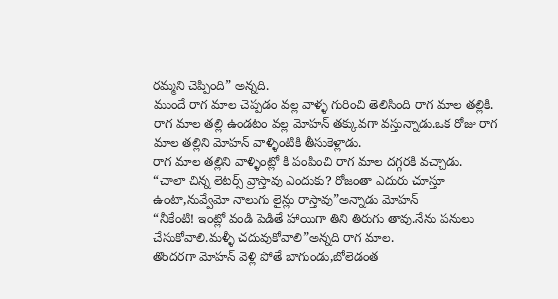రమ్మని చెప్పింది” అన్నది.
ముందే రాగ మాల చెప్పడం వల్ల వాళ్ళ గురించి తెలిసింది రాగ మాల తల్లికి.
రాగ మాల తల్లి ఉండటం వల్ల మోహన్ తక్కువగా వస్తున్నాడు.ఒక రోజు రాగ మాల తల్లిని మోహన్ వాళ్ళింటికి తీసుకెళ్లాడు.
రాగ మాల తల్లిని వాళ్ళింట్లో కి పంపించి రాగ మాల దగ్గరకి వచ్చాడు.
“చాలా చిన్న లెటర్స్ వ్రాస్తావు ఎందుకు? రోజంతా ఎదురు చూస్తూ ఉంటా,నువ్వేమో నాలుగు లైన్లు రాస్తావు”అన్నాడు మోహన్
“నీకేంటి! ఇంట్లో వండి పెడితే హాయిగా తిని తిరుగు తావు.నేను పనులు చేసుకోవాలి.మళ్ళీ చదువుకోవాలి”అన్నది రాగ మాల.
తొందరగా మోహన్ వెళ్లి పోతే బాగుండు,బోలెడంత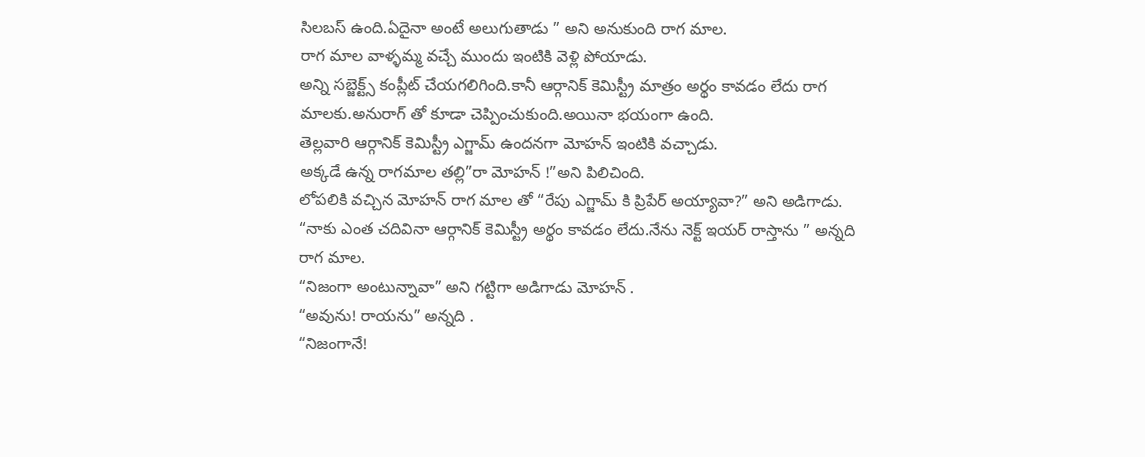సిలబస్ ఉంది.ఏదైనా అంటే అలుగుతాడు ” అని అనుకుంది రాగ మాల.
రాగ మాల వాళ్ళమ్మ వచ్చే ముందు ఇంటికి వెళ్లి పోయాడు.
అన్ని సబ్జెక్ట్స్ కంప్లీట్ చేయగలిగింది.కానీ ఆర్గానిక్ కెమిస్ట్రీ మాత్రం అర్థం కావడం లేదు రాగ మాలకు.అనురాగ్ తో కూడా చెప్పించుకుంది.అయినా భయంగా ఉంది.
తెల్లవారి ఆర్గానిక్ కెమిస్ట్రీ ఎగ్జామ్ ఉందనగా మోహన్ ఇంటికి వచ్చాడు.
అక్కడే ఉన్న రాగమాల తల్లి”రా మోహన్ !”అని పిలిచింది.
లోపలికి వచ్చిన మోహన్ రాగ మాల తో “రేపు ఎగ్జామ్ కి ప్రిపేర్ అయ్యావా?” అని అడిగాడు.
“నాకు ఎంత చదివినా ఆర్గానిక్ కెమిస్ట్రీ అర్థం కావడం లేదు.నేను నెక్ట్ ఇయర్ రాస్తాను ” అన్నది రాగ మాల.
“నిజంగా అంటున్నావా” అని గట్టిగా అడిగాడు మోహన్ .
“అవును! రాయను” అన్నది .
“నిజంగానే!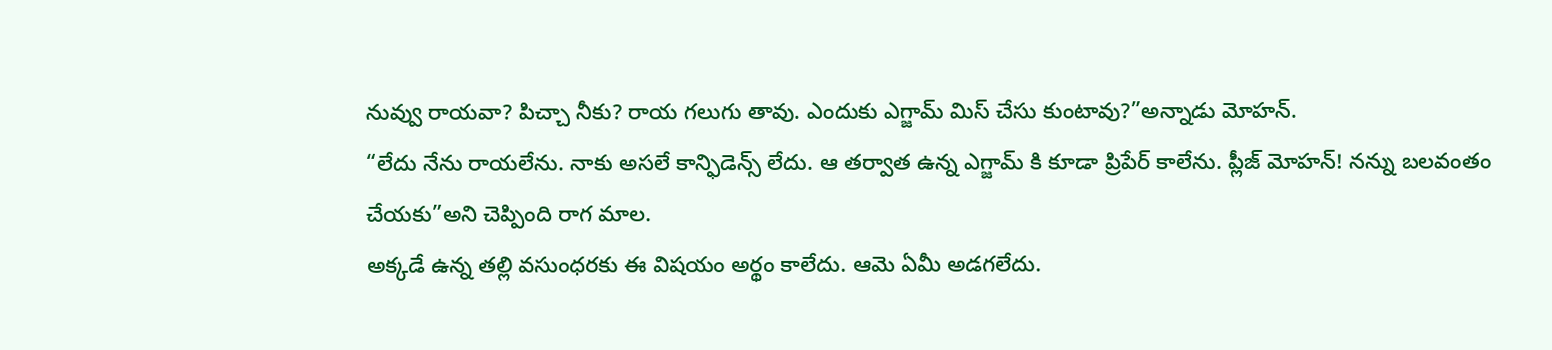నువ్వు రాయవా? పిచ్చా నీకు? రాయ గలుగు తావు. ఎందుకు ఎగ్జామ్ మిస్ చేసు కుంటావు?”అన్నాడు మోహన్.
“లేదు నేను రాయలేను. నాకు అసలే కాన్ఫిడెన్స్ లేదు. ఆ తర్వాత ఉన్న ఎగ్జామ్ కి కూడా ప్రిపేర్ కాలేను. ప్లీజ్ మోహన్! నన్ను బలవంతం చేయకు”అని చెప్పింది రాగ మాల.
అక్కడే ఉన్న తల్లి వసుంధరకు ఈ విషయం అర్థం కాలేదు. ఆమె ఏమీ అడగలేదు.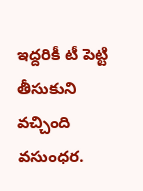ఇద్దరికీ టీ పెట్టి తీసుకుని వచ్చింది వసుంధర.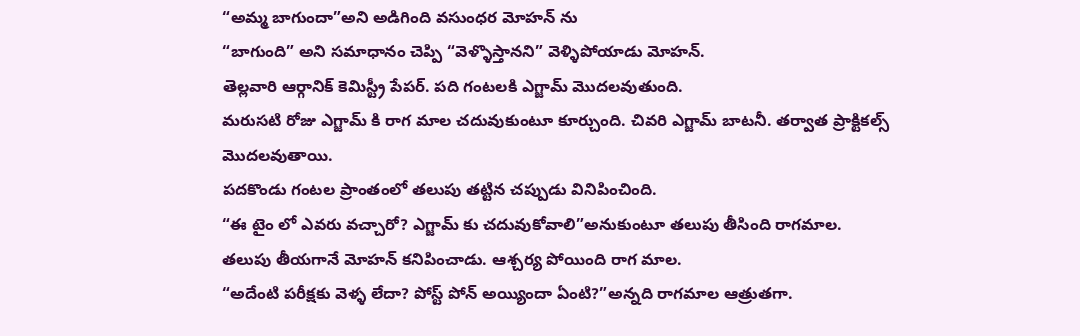“అమ్మ బాగుందా”అని అడిగింది వసుంధర మోహన్ ను
“బాగుంది” అని సమాధానం చెప్పి “వెళ్ళొస్తానని” వెళ్ళిపోయాడు మోహన్.
తెల్లవారి ఆర్గానిక్ కెమిస్ట్రీ పేపర్. పది గంటలకి ఎగ్జామ్ మొదలవుతుంది.
మరుసటి రోజు ఎగ్జామ్ కి రాగ మాల చదువుకుంటూ కూర్చుంది. చివరి ఎగ్జామ్ బాటనీ. తర్వాత ప్రాక్టికల్స్ మొదలవుతాయి.
పదకొండు గంటల ప్రాంతంలో తలుపు తట్టిన చప్పుడు వినిపించింది.
“ఈ టైం లో ఎవరు వచ్చారో? ఎగ్జామ్ కు చదువుకోవాలి”అనుకుంటూ తలుపు తీసింది రాగమాల.
తలుపు తీయగానే మోహన్ కనిపించాడు. ఆశ్చర్య పోయింది రాగ మాల.
“అదేంటి పరీక్షకు వెళ్ళ లేదా? పోస్ట్ పోన్ అయ్యిందా ఏంటి?”అన్నది రాగమాల ఆత్రుతగా.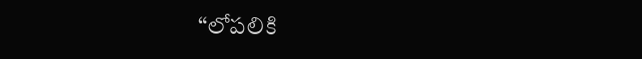“లోపలికి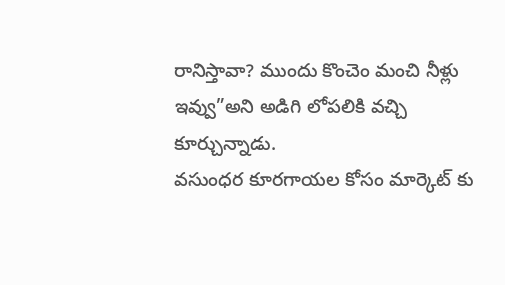రానిస్తావా? ముందు కొంచెం మంచి నీళ్లు ఇవ్వు”అని అడిగి లోపలికి వచ్చి కూర్చున్నాడు.
వసుంధర కూరగాయల కోసం మార్కెట్ కు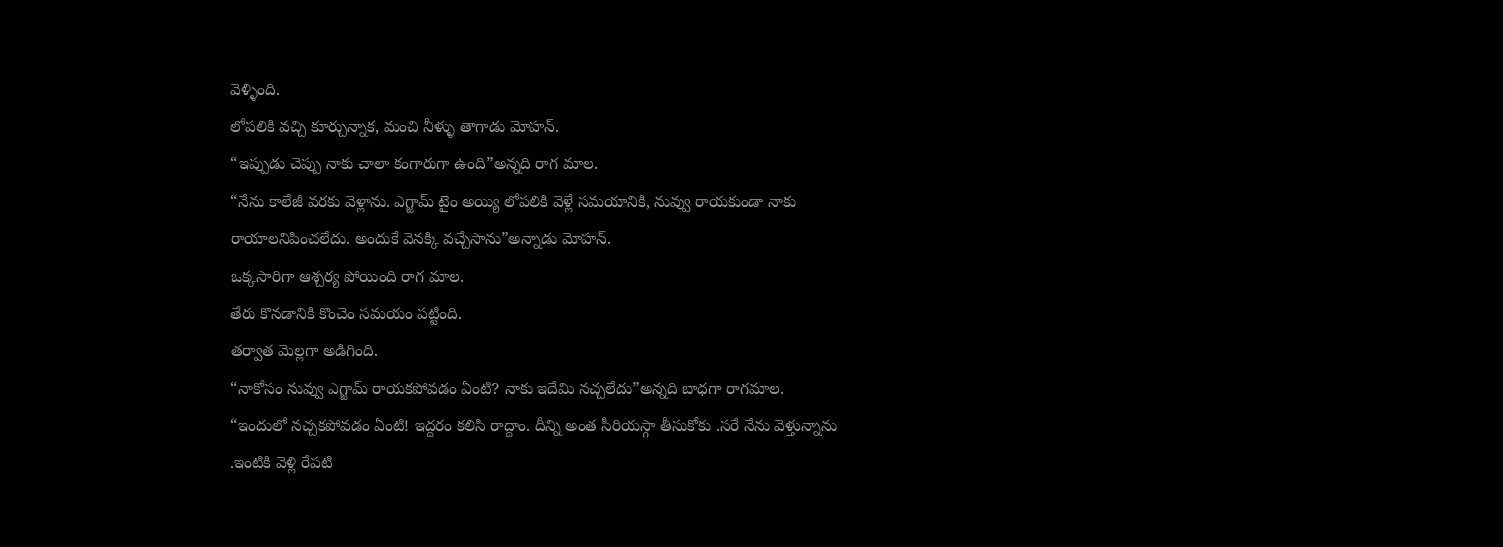వెళ్ళింది.
లోపలికి వచ్చి కూర్చున్నాక, మంచి నీళ్ళు తాగాడు మోహన్.
“ఇప్పుడు చెప్పు నాకు చాలా కంగారుగా ఉంది”అన్నది రాగ మాల.
“నేను కాలేజీ వరకు వెళ్లాను. ఎగ్జామ్ టైం అయ్యి లోపలికి వెళ్లే సమయానికి, నువ్వు రాయకుండా నాకు రాయాలనిపించలేదు. అందుకే వెనక్కి వచ్చేసాను”అన్నాడు మోహన్.
ఒక్కసారిగా ఆశ్చర్య పోయింది రాగ మాల.
తేరు కొనడానికి కొంచెం సమయం పట్టింది.
తర్వాత మెల్లగా అడిగింది.
“నాకోసం నువ్వు ఎగ్జామ్ రాయకపోవడం ఏంటి? నాకు ఇదేమి నచ్చలేదు”అన్నది బాధగా రాగమాల.
“ఇందులో నచ్చకపోవడం ఏంటి! ఇద్దరం కలిసి రాద్దాం. దీన్ని అంత సీరియస్గా తీసుకోకు .సరే నేను వెళ్తున్నాను .ఇంటికి వెళ్లి రేపటి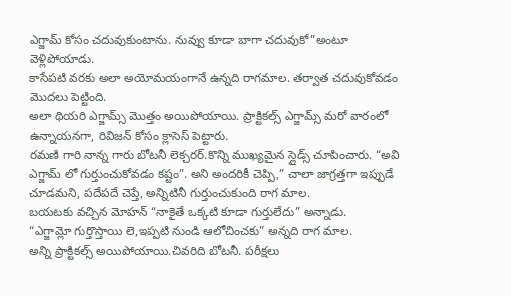ఎగ్జామ్ కోసం చదువుకుంటాను. నువ్వు కూడా బాగా చదువుకో”అంటూ వెళ్లిపోయాడు.
కాసేపటి వరకు అలా అయోమయంగానే ఉన్నది రాగమాల. తర్వాత చదువుకోవడం మొదలు పెట్టింది.
అలా థియరి ఎగ్జామ్స్ మొత్తం అయిపోయాయి. ప్రాక్టికల్స్ ఎగ్జామ్స్ మరో వారంలో ఉన్నాయనగా, రివిజన్ కోసం క్లాసెస్ పెట్టారు.
రమణి గారి నాన్న గారు బోటనీ లెక్చరర్.కొన్ని ముఖ్యమైన స్లైడ్స్ చూపించారు. “అవి ఎగ్జామ్ లో గుర్తుంచుకోవడం కష్టం”. అని అందరికీ చెప్పి,” చాలా జాగ్రత్తగా ఇప్పుడే చూడమని, పదేపదే చెప్తే, అన్నిటినీ గుర్తుంచుకుంది రాగ మాల.
బయటకు వచ్చిన మోహన్ “నాకైతే ఒక్కటి కూడా గుర్తులేదు” అన్నాడు.
“ఎగ్జామ్లో గుర్తొస్తాయి లె,ఇప్పటి నుండి ఆలోచించకు” అన్నది రాగ మాల.
అన్ని ప్రాక్టికల్స్ అయిపోయాయి.చివరిది బోటనీ. పరీక్షలు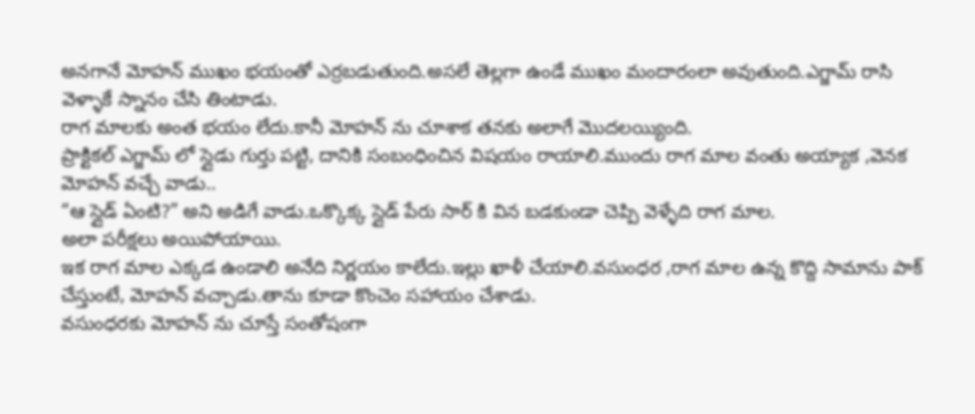అనగానే మోహన్ ముఖం భయంతో ఎర్రబడుతుంది.అసలే తెల్లగా ఉండే ముఖం మందారంలా అవుతుంది.ఎగ్జామ్ రాసి వెళ్ళాకే స్నానం చేసి తింటాడు.
రాగ మాలకు అంత భయం లేదు.కానీ మోహన్ ను చూశాక తనకు అలాగే మొదలయ్యింది.
ప్రాక్టికల్ ఎగ్జామ్ లో స్లైడు గుర్తు పట్టి, దానికి సంబంధించిన విషయం రాయాలి.ముందు రాగ మాల వంతు అయ్యాక ,వెనక మోహన్ వచ్చే వాడు..
“ఆ స్లైడ్ ఏంటి?” అని అడిగే వాడు.ఒక్కొక్క స్లైడ్ పేరు సార్ కి విన బడకుండా చెప్పి వెళ్ళేది రాగ మాల.
అలా పరీక్షలు అయిపోయాయి.
ఇక రాగ మాల ఎక్కడ ఉండాలి అనేది నిర్ణయం కాలేదు.ఇల్లు ఖాళీ చేయాలి.వసుంధర ,రాగ మాల ఉన్న కొద్ది సామాను పాక్ చేస్తుంటే, మోహన్ వచ్చాడు.తాను కూడా కొంచెం సహాయం చేశాడు.
వసుంధరకు మోహన్ ను చూస్తే సంతోషంగా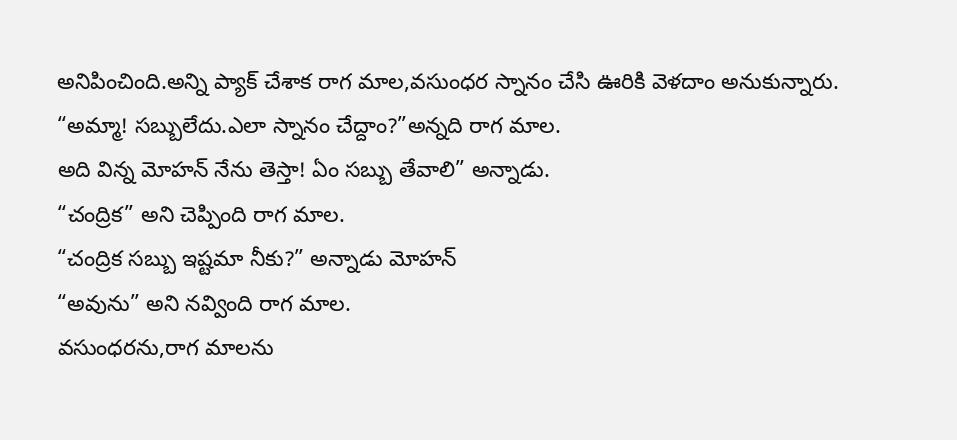అనిపించింది.అన్ని ప్యాక్ చేశాక రాగ మాల,వసుంధర స్నానం చేసి ఊరికి వెళదాం అనుకున్నారు.
“అమ్మా! సబ్బులేదు.ఎలా స్నానం చేద్దాం?”అన్నది రాగ మాల.
అది విన్న మోహన్ నేను తెస్తా! ఏం సబ్బు తేవాలి” అన్నాడు.
“చంద్రిక” అని చెప్పింది రాగ మాల.
“చంద్రిక సబ్బు ఇష్టమా నీకు?” అన్నాడు మోహన్
“అవును” అని నవ్వింది రాగ మాల.
వసుంధరను,రాగ మాలను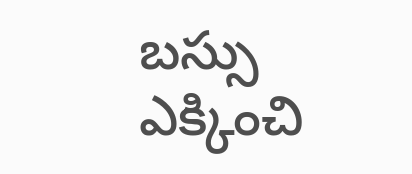బస్సు ఎక్కించి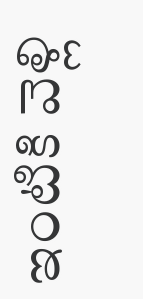ఇంటికి వెళ్లి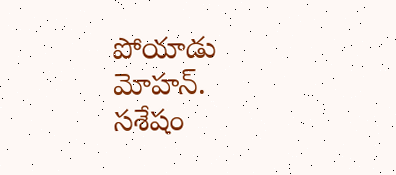పోయాడు మోహన్.
సశేషం